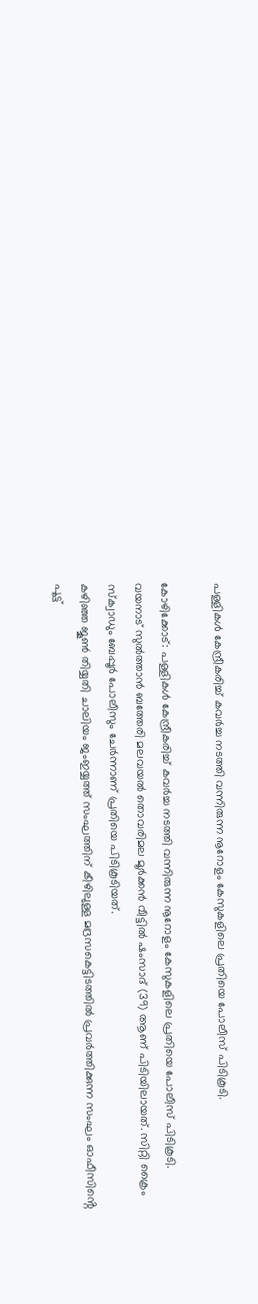പള്ളികൾ കേന്ദ്രീകരിച്ച് കവർച്ച നടത്തി വന്നിരുന്ന നൂറോളം കേസുകളിലെ പ്രതിയെ പോലീസ് പിടികൂടി.

കോഴിക്കോട്: പള്ളികൾ കേന്ദ്രീകരിച്ച് കവർച്ച നടത്തി വന്നിരുന്ന നൂറോളം കേസുകളിലെ പ്രതിയെ പോലീസ് പിടികൂടി. വയനാട് സുൽത്താൻ ബത്തേരി മലവയൽ തൊവരിമല മൂർക്കൻ വീട്ടിൽ ഷംസാദ് (39) ആണ് പിടിയിലായത്. സിറ്റി ക്രൈം സ്ക്വാഡും ബേപ്പൂർ പോലീസും ചേർന്നാണ് പ്രതിയെ പിടികൂടിയത്.
കഴിഞ്ഞ ജൂൺ തിയ്യതി ചാലിയം ജംഇയ്യത്ത് സംഘത്തിന് കീഴിലുള്ള മദ്രസകെട്ടിടത്തിൽ പ്രവർത്തിക്കുന്ന സംഘം ഓഫീസിൻ്റെ പൂട്ട്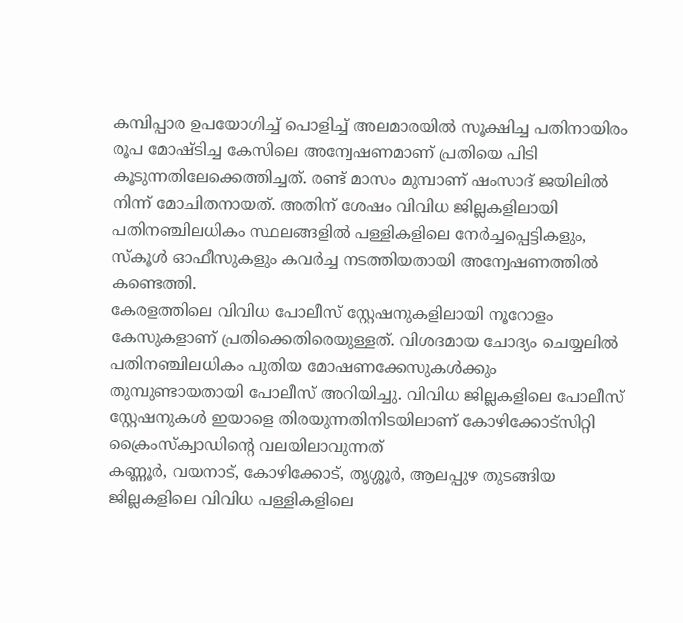കമ്പിപ്പാര ഉപയോഗിച്ച് പൊളിച്ച് അലമാരയിൽ സൂക്ഷിച്ച പതിനായിരം രൂപ മോഷ്ടിച്ച കേസിലെ അന്വേഷണമാണ് പ്രതിയെ പിടി കൂടുന്നതിലേക്കെത്തിച്ചത്. രണ്ട് മാസം മുമ്പാണ് ഷംസാദ് ജയിലിൽ നിന്ന് മോചിതനായത്. അതിന് ശേഷം വിവിധ ജില്ലകളിലായി പതിനഞ്ചിലധികം സ്ഥലങ്ങളിൽ പള്ളികളിലെ നേർച്ചപ്പെട്ടികളും, സ്കൂൾ ഓഫീസുകളും കവർച്ച നടത്തിയതായി അന്വേഷണത്തിൽ കണ്ടെത്തി.
കേരളത്തിലെ വിവിധ പോലീസ് സ്റ്റേഷനുകളിലായി നൂറോളം കേസുകളാണ് പ്രതിക്കെതിരെയുള്ളത്. വിശദമായ ചോദ്യം ചെയ്യലിൽ പതിനഞ്ചിലധികം പുതിയ മോഷണക്കേസുകൾക്കും തുമ്പുണ്ടായതായി പോലീസ് അറിയിച്ചു. വിവിധ ജില്ലകളിലെ പോലീസ് സ്റ്റേഷനുകൾ ഇയാളെ തിരയുന്നതിനിടയിലാണ് കോഴിക്കോട്സിറ്റി ക്രൈംസ്‌ക്വാഡിൻ്റെ വലയിലാവുന്നത്
കണ്ണൂർ, വയനാട്, കോഴിക്കോട്, തൃശ്ശൂർ, ആലപ്പുഴ തുടങ്ങിയ ജില്ലകളിലെ വിവിധ പള്ളികളിലെ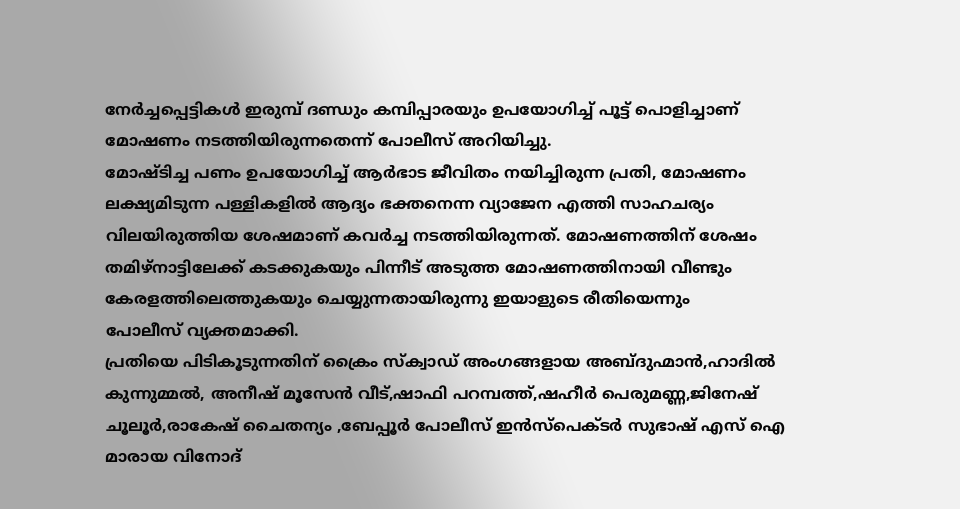നേർച്ചപ്പെട്ടികൾ ഇരുമ്പ് ദണ്ഡും കമ്പിപ്പാരയും ഉപയോഗിച്ച് പൂട്ട് പൊളിച്ചാണ് മോഷണം നടത്തിയിരുന്നതെന്ന് പോലീസ് അറിയിച്ചു.
മോഷ്ടിച്ച പണം ഉപയോഗിച്ച് ആർഭാട ജീവിതം നയിച്ചിരുന്ന പ്രതി, മോഷണം ലക്ഷ്യമിടുന്ന പള്ളികളിൽ ആദ്യം ഭക്തനെന്ന വ്യാജേന എത്തി സാഹചര്യം വിലയിരുത്തിയ ശേഷമാണ് കവർച്ച നടത്തിയിരുന്നത്. മോഷണത്തിന് ശേഷം തമിഴ്നാട്ടിലേക്ക് കടക്കുകയും പിന്നീട് അടുത്ത മോഷണത്തിനായി വീണ്ടും കേരളത്തിലെത്തുകയും ചെയ്യുന്നതായിരുന്നു ഇയാളുടെ രീതിയെന്നും
പോലീസ് വ്യക്തമാക്കി.
പ്രതിയെ പിടികൂടുന്നതിന് ക്രൈം സ്ക്വാഡ് അംഗങ്ങളായ അബ്‌ദുഹ്മാൻ,ഹാദിൽ കുന്നുമ്മൽ, അനീഷ് മൂസേൻ വീട്,ഷാഫി പറമ്പത്ത്,ഷഹീർ പെരുമണ്ണ,ജിനേഷ് ചൂലൂർ,രാകേഷ് ചൈതന്യം ,ബേപ്പൂർ പോലീസ് ഇൻസ്പെക്ടർ സുഭാഷ് എസ് ഐ മാരായ വിനോദ്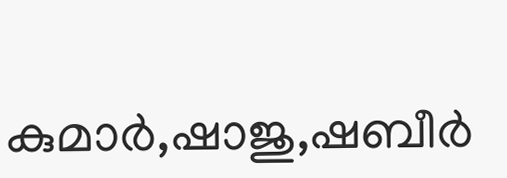കുമാർ,ഷാജു,ഷബീർ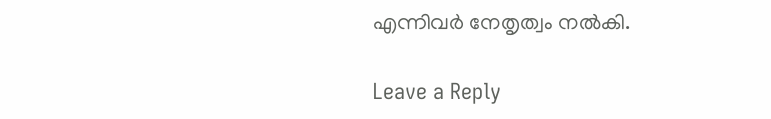എന്നിവർ നേതൃത്വം നൽകി.

Leave a Reply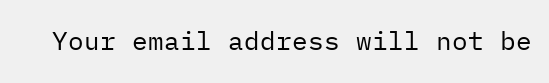Your email address will not be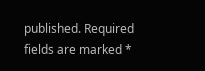published. Required fields are marked *